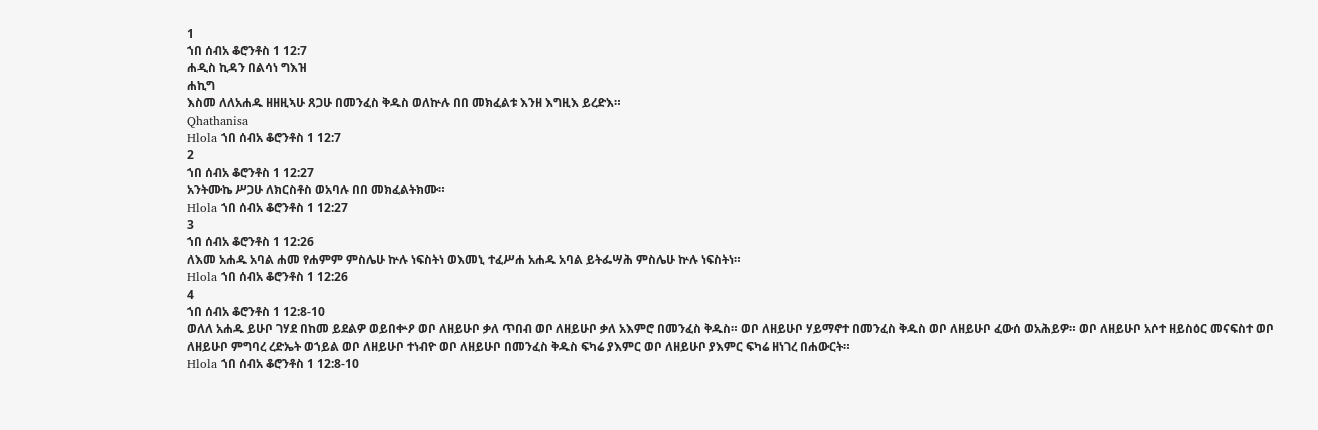1
ኀበ ሰብአ ቆሮንቶስ 1 12:7
ሐዲስ ኪዳን በልሳነ ግእዝ
ሐኪግ
እስመ ለለአሐዱ ዘዘዚኣሁ ጸጋሁ በመንፈስ ቅዱስ ወለኵሉ በበ መክፈልቱ እንዘ እግዚእ ይረድእ።
Qhathanisa
Hlola ኀበ ሰብአ ቆሮንቶስ 1 12:7
2
ኀበ ሰብአ ቆሮንቶስ 1 12:27
አንትሙኬ ሥጋሁ ለክርስቶስ ወአባሉ በበ መክፈልትክሙ።
Hlola ኀበ ሰብአ ቆሮንቶስ 1 12:27
3
ኀበ ሰብአ ቆሮንቶስ 1 12:26
ለእመ አሐዱ አባል ሐመ የሐምም ምስሌሁ ኵሉ ነፍስትነ ወእመኒ ተፈሥሐ አሐዱ አባል ይትፌሣሕ ምስሌሁ ኵሉ ነፍስትነ።
Hlola ኀበ ሰብአ ቆሮንቶስ 1 12:26
4
ኀበ ሰብአ ቆሮንቶስ 1 12:8-10
ወለለ አሐዱ ይሁቦ ገሃደ በከመ ይደልዎ ወይበቍዖ ወቦ ለዘይሁቦ ቃለ ጥበብ ወቦ ለዘይሁቦ ቃለ አእምሮ በመንፈስ ቅዱስ። ወቦ ለዘይሁቦ ሃይማኖተ በመንፈስ ቅዱስ ወቦ ለዘይሁቦ ፈውሰ ወአሕይዎ። ወቦ ለዘይሁቦ አሶተ ዘይስዕር መናፍስተ ወቦ ለዘይሁቦ ምግባረ ረድኤት ወኀይል ወቦ ለዘይሁቦ ተነብዮ ወቦ ለዘይሁቦ በመንፈስ ቅዱስ ፍካሬ ያእምር ወቦ ለዘይሁቦ ያእምር ፍካሬ ዘነገረ በሐውርት።
Hlola ኀበ ሰብአ ቆሮንቶስ 1 12:8-10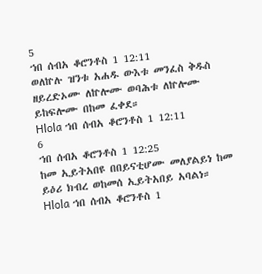5
ኀበ ሰብአ ቆሮንቶስ 1 12:11
ወለኵሉ ዝንቱ አሐዱ ውእቱ መንፈስ ቅዱስ ዘይረድኦሙ ለኵሎሙ ወባሕቱ ለኵሎሙ ይከፍሎሙ በከመ ፈቀደ።
Hlola ኀበ ሰብአ ቆሮንቶስ 1 12:11
6
ኀበ ሰብአ ቆሮንቶስ 1 12:25
ከመ ኢይትአበዩ በበይናቲሆሙ መለያልይነ ከመ ይዕሪ ክብረ ወከመሰ ኢይትአበይ አባልነ።
Hlola ኀበ ሰብአ ቆሮንቶስ 1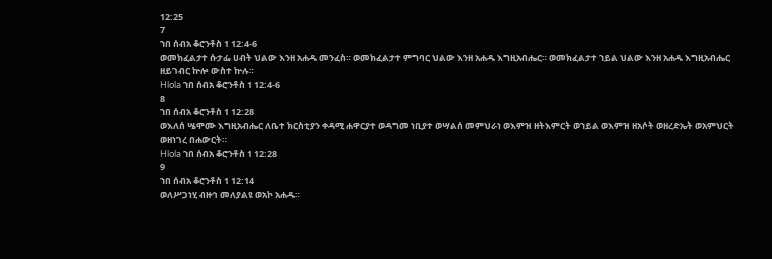12:25
7
ኀበ ሰብአ ቆሮንቶስ 1 12:4-6
ወመክፈልታተ ሱታፌ ሀብት ህልው እንዘ አሐዱ መንፈስ። ወመክፈልታተ ምግባር ህልው እንዘ አሐዱ እግዚአብሔር። ወመክፈልታተ ኀይል ህልው እንዘ አሐዱ እግዚአብሔር ዘይገብር ኵሎ ውስተ ኵሉ።
Hlola ኀበ ሰብአ ቆሮንቶስ 1 12:4-6
8
ኀበ ሰብአ ቆሮንቶስ 1 12:28
ወእለሰ ሤሞሙ እግዚአብሔር ለቤተ ክርስቲያን ቀዳሚ ሐዋርያተ ወዳግመ ነቢያተ ወሣልሰ መምህራነ ወእምዝ ዘትእምርት ወኀይል ወእምዝ ዘአሶት ወዘረድኤት ወአምህርት ወዘነገረ በሐውርት።
Hlola ኀበ ሰብአ ቆሮንቶስ 1 12:28
9
ኀበ ሰብአ ቆሮንቶስ 1 12:14
ወለሥጋነሂ ብዙኅ መለያልዩ ወአኮ አሐዱ።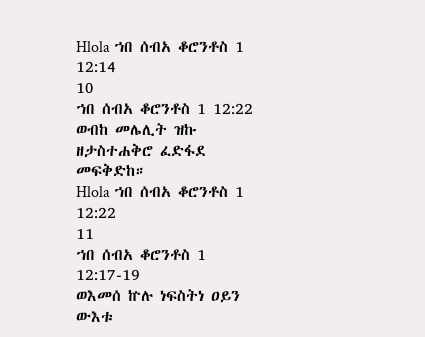Hlola ኀበ ሰብአ ቆሮንቶስ 1 12:14
10
ኀበ ሰብአ ቆሮንቶስ 1 12:22
ወብከ መሌሊት ዝኩ ዘታስተሐቅሮ ፈድፋደ መፍቅድከ።
Hlola ኀበ ሰብአ ቆሮንቶስ 1 12:22
11
ኀበ ሰብአ ቆሮንቶስ 1 12:17-19
ወእመሰ ኵሉ ነፍስትነ ዐይን ውእቱ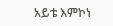አይቴ እምኮነ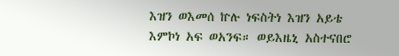እዝን ወእመሰ ኵሉ ነፍስትነ እዝን አይቴ እምኮነ አፍ ወአንፍ። ወይእዜኒ አስተናበሮ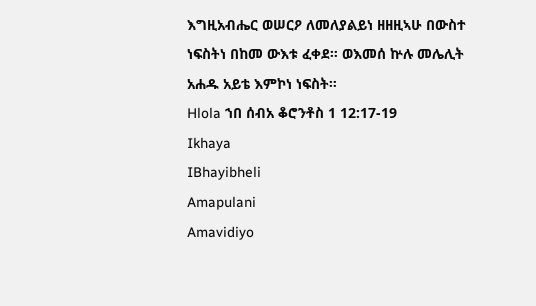እግዚአብሔር ወሠርዖ ለመለያልይነ ዘዘዚኣሁ በውስተ ነፍስትነ በከመ ውእቱ ፈቀደ። ወእመሰ ኵሉ መሌሊት አሐዱ አይቴ እምኮነ ነፍስት።
Hlola ኀበ ሰብአ ቆሮንቶስ 1 12:17-19
Ikhaya
IBhayibheli
Amapulani
Amavidiyo